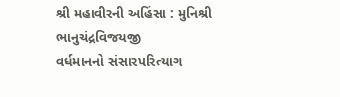શ્રી મહાવીરની અહિંસા : મુનિશ્રી ભાનુચંદ્રવિજયજી
વર્ધમાનનો સંસારપરિત્યાગ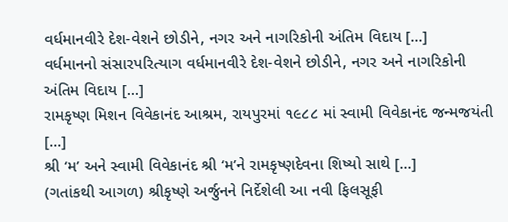વર્ધમાનવીરે દેશ-વેશને છોડીને, નગર અને નાગરિકોની અંતિમ વિદાય [...]
વર્ધમાનનો સંસારપરિત્યાગ વર્ધમાનવીરે દેશ-વેશને છોડીને, નગર અને નાગરિકોની અંતિમ વિદાય [...]
રામકૃષ્ણ મિશન વિવેકાનંદ આશ્રમ, રાયપુરમાં ૧૯૮૮ માં સ્વામી વિવેકાનંદ જન્મજયંતી [...]
શ્રી ‘મ’ અને સ્વામી વિવેકાનંદ શ્રી ‘મ’ને રામકૃષ્ણદેવના શિષ્યો સાથે [...]
(ગતાંકથી આગળ) શ્રીકૃષ્ણે અર્જુનને નિર્દેશેલી આ નવી ફિલસૂફી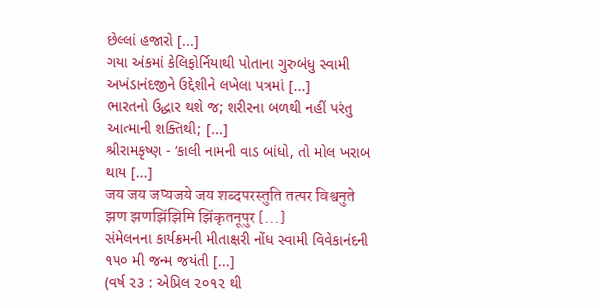છેલ્લાં હજારો [...]
ગયા અંકમાં કેલિફોર્નિયાથી પોતાના ગુરુબંધુ સ્વામી અખંડાનંદજીને ઉદ્દેશીને લખેલા પત્રમાં [...]
ભારતનો ઉદ્ધાર થશે જ; શરીરના બળથી નહીં પરંતુ આત્માની શક્તિથી; [...]
શ્રીરામકૃષ્ણ - ‘કાલી નામની વાડ બાંધો, તો મોલ ખરાબ થાય [...]
जय जय जप्यजये जय शब्दपरस्तुति तत्पर विश्वनुते झण झणझिंझिमि झिंकृतनूपुर [...]
સંમેલનના કાર્યક્રમની મીતાક્ષરી નોંધ સ્વામી વિવેકાનંદની ૧૫૦ મી જન્મ જયંતી [...]
(વર્ષ ૨૩ : એપ્રિલ ૨૦૧૨ થી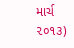માર્ચ ૨૦૧૩)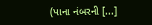(પાના નંબરની [...]